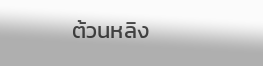ต้วนหลิง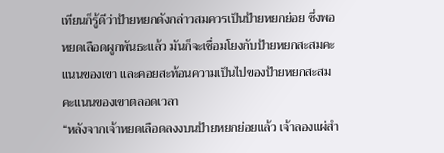เทียนก็รู้ดีว่าป้ายหยกดังกล่าวสมควรเป็นป้ายหยกย่อย ซึ่งพอหยดเลือดผูกพันธะแล้ว มันก็จะเชื่อมโยงกับป้ายหยกสะสมคะแนนของเขา และคอยสะท้อนความเป็นไปของป้ายหยกสะสมคะแนนของเขาตลอดเวลา
“หลังจากเจ้าหยดเลือดลงงบนป้ายหยกย่อยแล้ว เจ้าลองแผ่สำ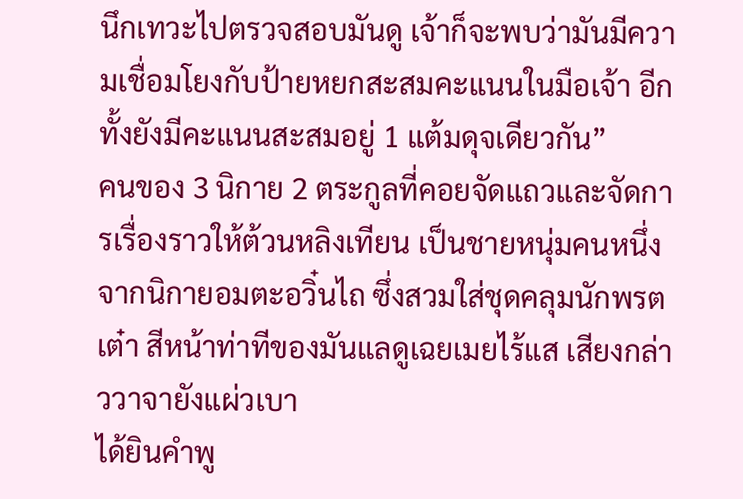นึกเทวะไปตรวจสอบมันดู เจ้าก็จะพบว่ามันมีความเชื่อมโยงกับป้ายหยกสะสมคะแนนในมือเจ้า อีกทั้งยังมีคะแนนสะสมอยู่ 1 แต้มดุจเดียวกัน”
คนของ 3 นิกาย 2 ตระกูลที่คอยจัดแถวและจัดการเรื่องราวให้ต้วนหลิงเทียน เป็นชายหนุ่มคนหนึ่งจากนิกายอมตะอวิ๋นไถ ซึ่งสวมใส่ชุดคลุมนักพรตเต๋า สีหน้าท่าทีของมันแลดูเฉยเมยไร้แส เสียงกล่าววาจายังแผ่วเบา
ได้ยินคำพู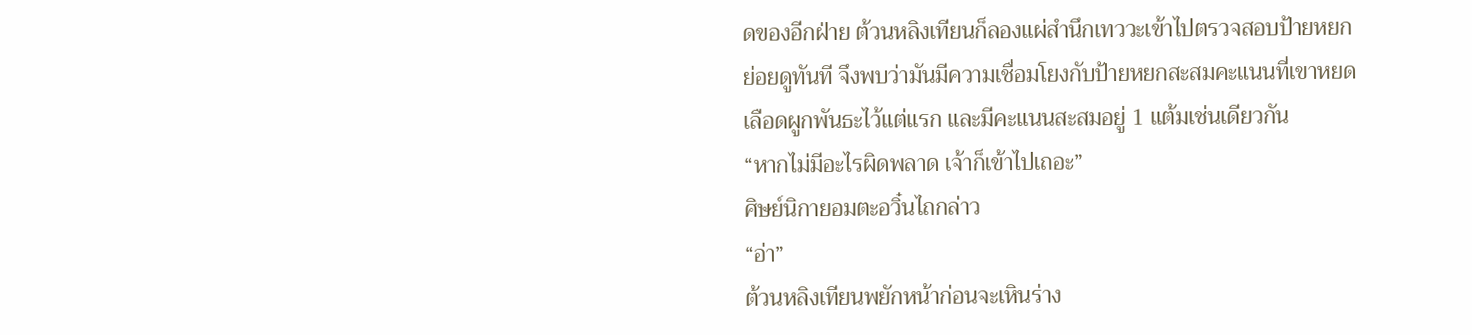ดของอีกฝ่าย ต้วนหลิงเทียนก็ลองแผ่สำนึกเทววะเข้าไปตรวจสอบป้ายหยกย่อยดูทันที จึงพบว่ามันมีความเชื่อมโยงกับป้ายหยกสะสมคะแนนที่เขาหยดเลือดผูกพันธะไว้แต่แรก และมีคะแนนสะสมอยู่ 1 แต้มเช่นเดียวกัน
“หากไม่มีอะไรผิดพลาด เจ้าก็เข้าไปเถอะ”
ศิษย์นิกายอมตะอวิ๋นไถกล่าว
“อ่า”
ต้วนหลิงเทียนพยักหน้าก่อนจะเหินร่าง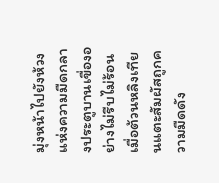มุ่งหน้าไปยังห้วงแห่งความมืดกลางประตูบานเขื่องอย่างไม่รีบไม่ร้อน
เมื่อต้วนหลิงเทียนแตะสัมผัสถูกความมืดดัง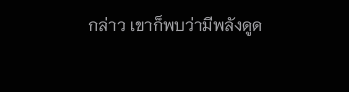กล่าว เขาก็พบว่ามีพลังดูด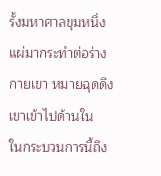รั้งมหาศาลขุมหนึ่งแผ่มากระทำต่อร่างกายเขา หมายฉุดดึงเขาเข้าไปด้านใน
ในกระบวนการนี้ถึง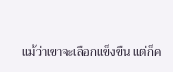แม้ว่าเขาจะเลือกแข็งขืน แต่ก็ค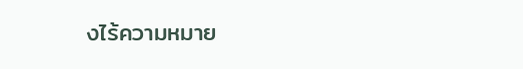งไร้ความหมาย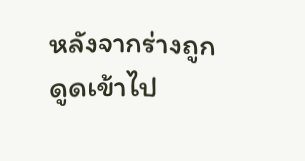หลังจากร่างถูกดูดเข้าไป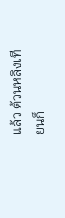แล้ว ต้วนหลิงเทียนก็